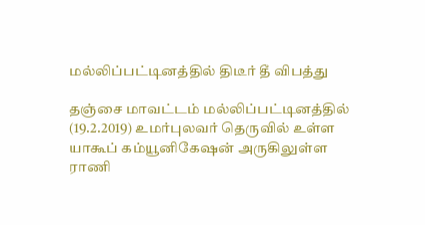மல்லிப்பட்டினத்தில் திடீர் தீ விபத்து

தஞ்சை மாவட்டம் மல்லிப்பட்டினத்தில் (19.2.2019) உமர்புலவர் தெருவில் உள்ள யாகூப் கம்யூனிகேஷன் அருகிலுள்ள ராணி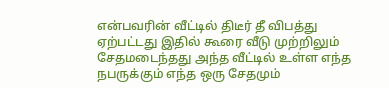என்பவரின் வீட்டில் திடீர் தீ விபத்து ஏற்பட்டது இதில் கூரை வீடு முற்றிலும் சேதமடைந்தது அந்த வீட்டில் உள்ள எந்த நபருக்கும் எந்த ஒரு சேதமும்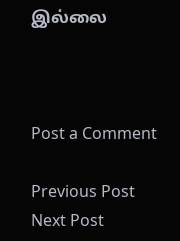இல்லை



Post a Comment

Previous Post Next Post